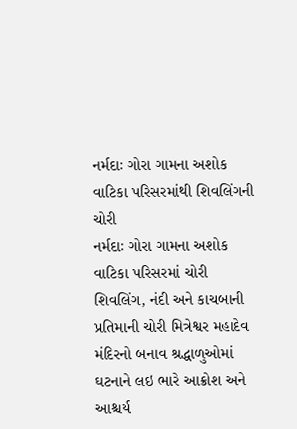નર્મદાઃ ગોરા ગામના અશોક વાટિકા પરિસરમાંથી શિવલિંગની ચોરી
નર્મદાઃ ગોરા ગામના અશોક વાટિકા પરિસરમાં ચોરી શિવલિંગ, નંદી અને કાચબાની પ્રતિમાની ચોરી મિત્રેશ્વર મહાદેવ મંદિરનો બનાવ શ્રદ્ધાળુઓમાં ઘટનાને લઇ ભારે આક્રોશ અને આશ્ચર્ય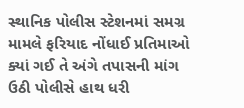સ્થાનિક પોલીસ સ્ટેશનમાં સમગ્ર મામલે ફરિયાદ નોંધાઈ પ્રતિમાઓ ક્યાં ગઈ તે અંગે તપાસની માંગ ઉઠી પોલીસે હાથ ધરી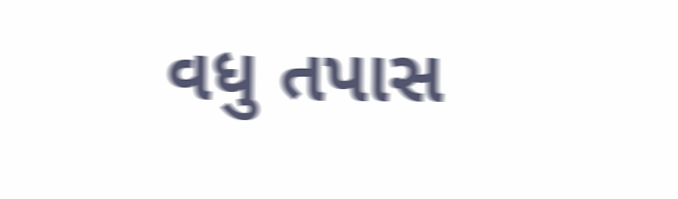વધુ તપાસ